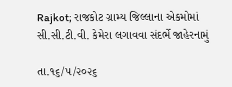Rajkot; રાજકોટ ગ્રામ્ય જિલ્લાના એકમોમાં સી.સી.ટી.વી. કેમેરા લગાવવા સંદર્ભે જાહેરનામું

તા.૧૬/૫/૨૦૨૬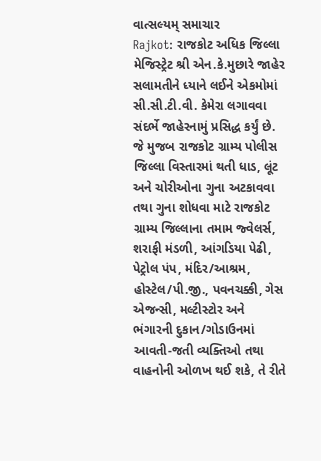વાત્સલ્યમ્ સમાચાર
Rajkot: રાજકોટ અધિક જિલ્લા મેજિસ્ટ્રેટ શ્રી એન.કે.મુછારે જાહેર સલામતીને ધ્યાને લઈને એકમોમાં સી.સી.ટી.વી. કેમેરા લગાવવા સંદર્ભે જાહેરનામું પ્રસિદ્ધ કર્યું છે. જે મુજબ રાજકોટ ગ્રામ્ય પોલીસ જિલ્લા વિસ્તારમાં થતી ધાડ, લૂંટ અને ચોરીઓના ગુના અટકાવવા તથા ગુના શોધવા માટે રાજકોટ ગ્રામ્ય જિલ્લાના તમામ જ્વેલર્સ, શરાફી મંડળી, આંગડિયા પેઢી, પેટ્રોલ પંપ, મંદિર/આશ્રમ, હોસ્ટેલ/પી.જી., પવનચક્કી, ગેસ એજન્સી, મલ્ટીસ્ટોર અને ભંગારની દુકાન/ગોડાઉનમાં આવતી-જતી વ્યક્તિઓ તથા વાહનોની ઓળખ થઈ શકે, તે રીતે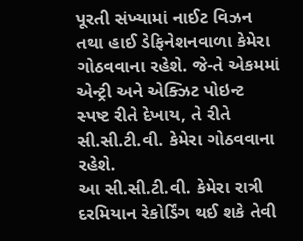પૂરતી સંખ્યામાં નાઈટ વિઝન તથા હાઈ ડેફિનેશનવાળા કેમેરા ગોઠવવાના રહેશે. જે-તે એકમમાં એન્ટ્રી અને એક્ઝિટ પોઇન્ટ સ્પષ્ટ રીતે દેખાય, તે રીતે સી.સી.ટી.વી. કેમેરા ગોઠવવાના રહેશે.
આ સી.સી.ટી.વી. કેમેરા રાત્રી દરમિયાન રેકોર્ડિંગ થઈ શકે તેવી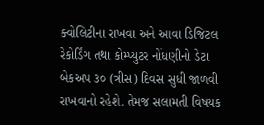ક્વોલિટીના રાખવા અને આવા ડિજિટલ રેકોર્ડિંગ તથા કોમ્પ્યુટર નોંધણીનો ડેટા બેકઅપ ૩૦ (ત્રીસ) દિવસ સુધી જાળવી રાખવાનો રહેશે. તેમજ સલામતી વિષયક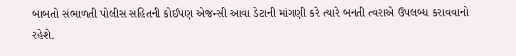બાબતો સંભાળતી પોલીસ સહિતની કોઈપણ એજન્સી આવા ડેટાની માંગણી કરે ત્યારે બનતી ત્વરાએ ઉપલબ્ધ કરાવવાનો રહેશે.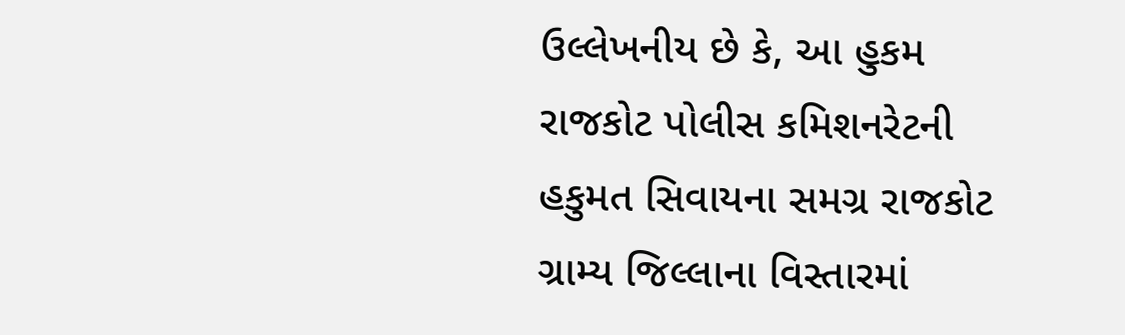ઉલ્લેખનીય છે કે, આ હુકમ રાજકોટ પોલીસ કમિશનરેટની હકુમત સિવાયના સમગ્ર રાજકોટ ગ્રામ્ય જિલ્લાના વિસ્તારમાં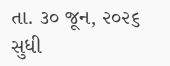તા. ૩૦ જૂન, ૨૦૨૬ સુધી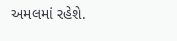અમલમાં રહેશે.